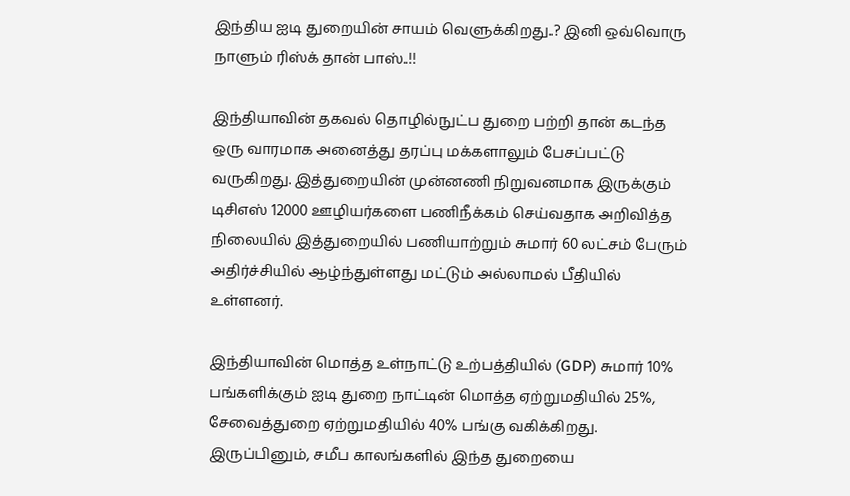இந்திய ஐடி துறையின் சாயம் வெளுக்கிறது..? இனி ஒவ்வொரு நாளும் ரிஸ்க் தான் பாஸ்..!!

இந்தியாவின் தகவல் தொழில்நுட்ப துறை பற்றி தான் கடந்த ஒரு வாரமாக அனைத்து தரப்பு மக்களாலும் பேசப்பட்டு வருகிறது. இத்துறையின் முன்னணி நிறுவனமாக இருக்கும் டிசிஎஸ் 12000 ஊழியர்களை பணிநீக்கம் செய்வதாக அறிவித்த நிலையில் இத்துறையில் பணியாற்றும் சுமார் 60 லட்சம் பேரும் அதிர்ச்சியில் ஆழ்ந்துள்ளது மட்டும் அல்லாமல் பீதியில் உள்ளனர்.

இந்தியாவின் மொத்த உள்நாட்டு உற்பத்தியில் (GDP) சுமார் 10% பங்களிக்கும் ஐடி துறை நாட்டின் மொத்த ஏற்றுமதியில் 25%, சேவைத்துறை ஏற்றுமதியில் 40% பங்கு வகிக்கிறது. இருப்பினும், சமீப காலங்களில் இந்த துறையை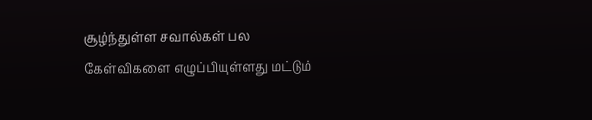சூழ்ந்துள்ள சவால்கள் பல கேள்விகளை எழுப்பியுள்ளது மட்டும்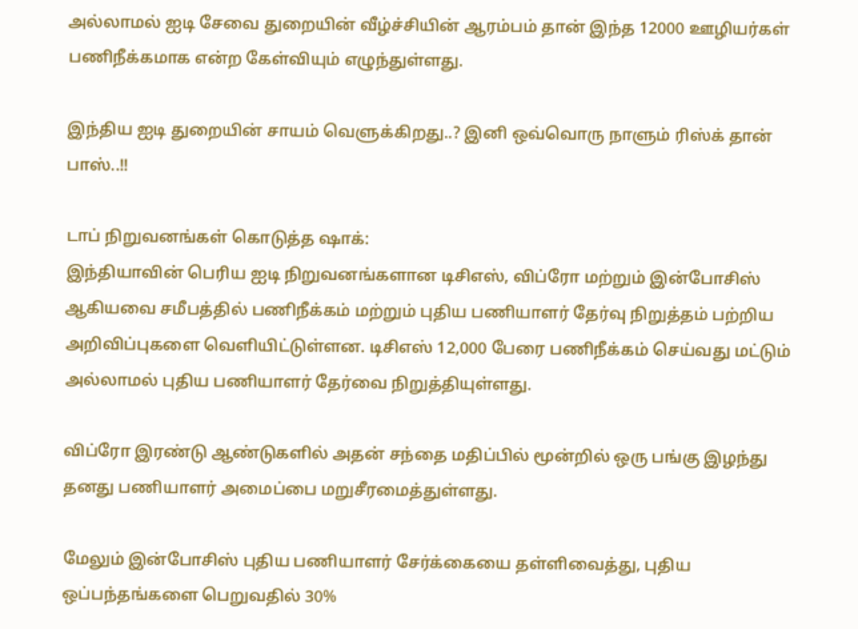அல்லாமல் ஐடி சேவை துறையின் வீழ்ச்சியின் ஆரம்பம் தான் இந்த 12000 ஊழியர்கள் பணிநீக்கமாக என்ற கேள்வியும் எழுந்துள்ளது.

இந்திய ஐடி துறையின் சாயம் வெளுக்கிறது..? இனி ஒவ்வொரு நாளும் ரிஸ்க் தான் பாஸ்..!!

டாப் நிறுவனங்கள் கொடுத்த ஷாக்:
இந்தியாவின் பெரிய ஐடி நிறுவனங்களான டிசிஎஸ், விப்ரோ மற்றும் இன்போசிஸ் ஆகியவை சமீபத்தில் பணிநீக்கம் மற்றும் புதிய பணியாளர் தேர்வு நிறுத்தம் பற்றிய அறிவிப்புகளை வெளியிட்டுள்ளன. டிசிஎஸ் 12,000 பேரை பணிநீக்கம் செய்வது மட்டும் அல்லாமல் புதிய பணியாளர் தேர்வை நிறுத்தியுள்ளது.

விப்ரோ இரண்டு ஆண்டுகளில் அதன் சந்தை மதிப்பில் மூன்றில் ஒரு பங்கு இழந்து தனது பணியாளர் அமைப்பை மறுசீரமைத்துள்ளது.

மேலும் இன்போசிஸ் புதிய பணியாளர் சேர்க்கையை தள்ளிவைத்து, புதிய ஒப்பந்தங்களை பெறுவதில் 30%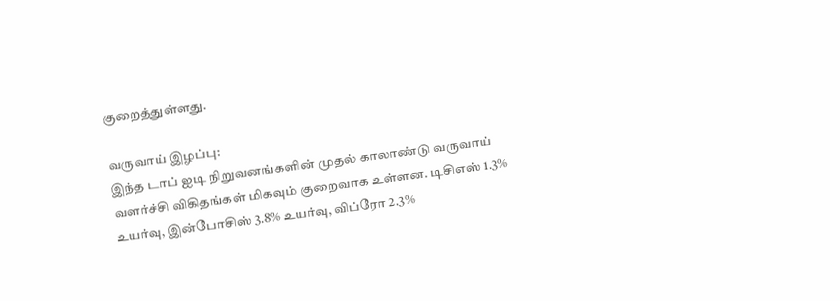குறைத்துள்ளது.

வருவாய் இழப்பு:
இந்த டாப் ஐடி நிறுவனங்களின் முதல் காலாண்டு வருவாய் வளர்ச்சி விகிதங்கள் மிகவும் குறைவாக உள்ளன. டிசிஎஸ் 1.3% உயர்வு, இன்போசிஸ் 3.8% உயர்வு, விப்ரோ 2.3%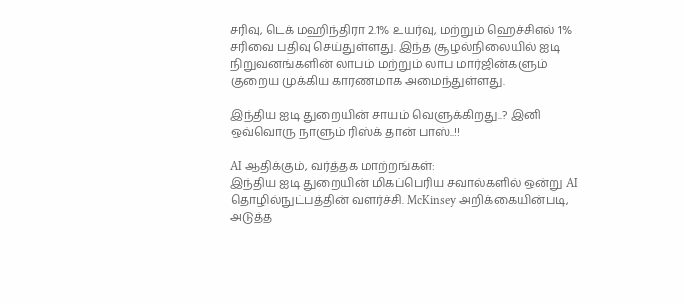சரிவு, டெக் மஹிந்திரா 2.1% உயர்வு, மற்றும் ஹெச்சிஎல் 1% சரிவை பதிவு செய்துள்ளது. இந்த சூழல்நிலையில் ஐடி நிறுவனங்களின் லாபம் மற்றும் லாப மார்ஜின்களும் குறைய முக்கிய காரணமாக அமைந்துள்ளது.

இந்திய ஐடி துறையின் சாயம் வெளுக்கிறது..? இனி ஒவ்வொரு நாளும் ரிஸ்க் தான் பாஸ்..!!

AI ஆதிக்கும், வர்த்தக மாற்றங்கள்:
இந்திய ஐடி துறையின் மிகப்பெரிய சவால்களில் ஒன்று AI தொழில்நுட்பத்தின் வளர்ச்சி. McKinsey அறிக்கையின்படி, அடுத்த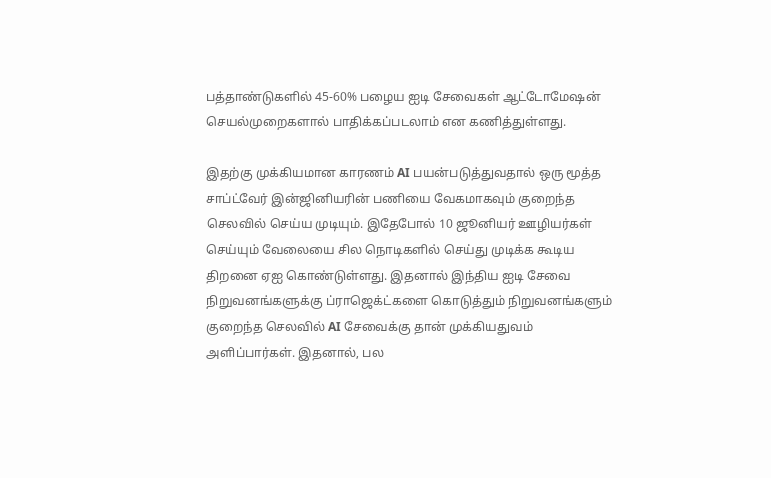பத்தாண்டுகளில் 45-60% பழைய ஐடி சேவைகள் ஆட்டோமேஷன் செயல்முறைகளால் பாதிக்கப்படலாம் என கணித்துள்ளது.

இதற்கு முக்கியமான காரணம் AI பயன்படுத்துவதால் ஒரு மூத்த சாப்ட்வேர் இன்ஜினியரின் பணியை வேகமாகவும் குறைந்த செலவில் செய்ய முடியும். இதேபோல் 10 ஜூனியர் ஊழியர்கள் செய்யும் வேலையை சில நொடிகளில் செய்து முடிக்க கூடிய திறனை ஏஐ கொண்டுள்ளது. இதனால் இந்திய ஐடி சேவை நிறுவனங்களுக்கு ப்ராஜெக்ட்களை கொடுத்தும் நிறுவனங்களும் குறைந்த செலவில் AI சேவைக்கு தான் முக்கியதுவம் அளிப்பார்கள். இதனால், பல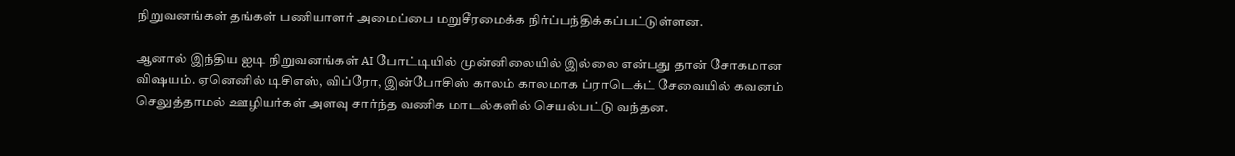நிறுவனங்கள் தங்கள் பணியாளர் அமைப்பை மறுசீரமைக்க நிர்ப்பந்திக்கப்பட்டுள்ளன.

ஆனால் இந்திய ஐடி நிறுவனங்கள் AI போட்டியில் முன்னிலையில் இல்லை என்பது தான் சோகமான விஷயம். ஏனெனில் டிசிஎஸ், விப்ரோ, இன்போசிஸ் காலம் காலமாக ப்ராடெக்ட் சேவையில் கவனம் செலுத்தாமல் ஊழியர்கள் அளவு சார்ந்த வணிக மாடல்களில் செயல்பட்டு வந்தன.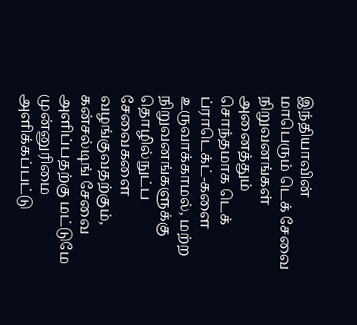இந்தியாவின் மாபெரும் டெக் சேவை நிறுவனங்கள் அனைத்தும் சொந்தமாக டெக் ப்ராடெக்ட்-களை உருவாக்காமல், மற்ற நிறுவனங்களுக்கு தொழில்நுட்ப சேவைகளை வழங்குவதற்கும், கன்சல்டிங் சேவை அளிப்பதற்கு மட்டுமே முன்னுரிமை அளிக்கப்பட்டு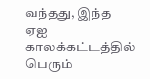வந்தது, இந்த ஏஐ காலக்கட்டத்தில் பெரும்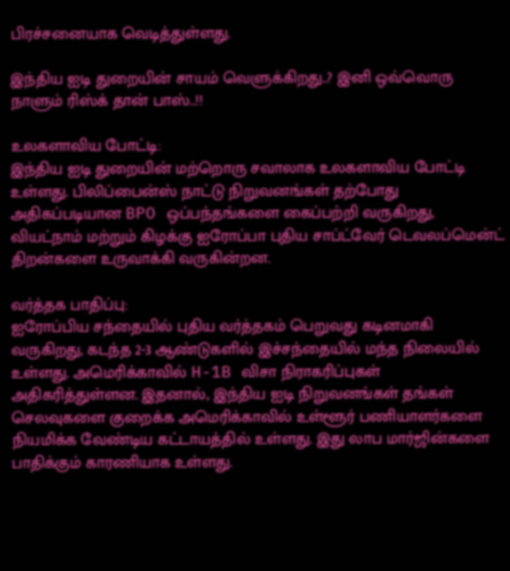பிரச்சனையாக வெடித்துள்ளது.

இந்திய ஐடி துறையின் சாயம் வெளுக்கிறது..? இனி ஒவ்வொரு நாளும் ரிஸ்க் தான் பாஸ்..!!

உலகளாவிய போட்டி:
இந்திய ஐடி துறையின் மற்றொரு சவாலாக உலகளாவிய போட்டி உள்ளது. பிலிப்பைன்ஸ் நாட்டு நிறுவனங்கள் தற்போது அதிகப்படியான BPO ஒப்பந்தங்களை கைப்பற்றி வருகிறது, வியட்நாம் மற்றும் கிழக்கு ஐரோப்பா புதிய சாப்ட்வேர் டெவலப்மென்ட் திறன்களை உருவாக்கி வருகின்றன.

வர்த்தக பாதிப்பு:
ஐரோப்பிய சந்தையில் புதிய வர்த்தகம் பெறுவது கடினமாகி வருகிறது, கடந்த 2-3 ஆண்டுகளில் இச்சந்தையில் மந்த நிலையில் உள்ளது. அமெரிக்காவில் H-1B விசா நிராகரிப்புகள் அதிகரித்துள்ளன. இதனால், இந்திய ஐடி நிறுவனங்கள் தங்கள் செலவுகளை குறைக்க அமெரிக்காவில் உள்ளூர் பணியாளர்களை நியமிக்க வேண்டிய கட்டாயத்தில் உள்ளது. இது லாப மார்ஜின்களை பாதிக்கும் காரணியாக உள்ளது.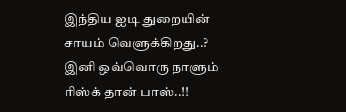இந்திய ஐடி துறையின் சாயம் வெளுக்கிறது..? இனி ஒவ்வொரு நாளும் ரிஸ்க் தான் பாஸ்..!!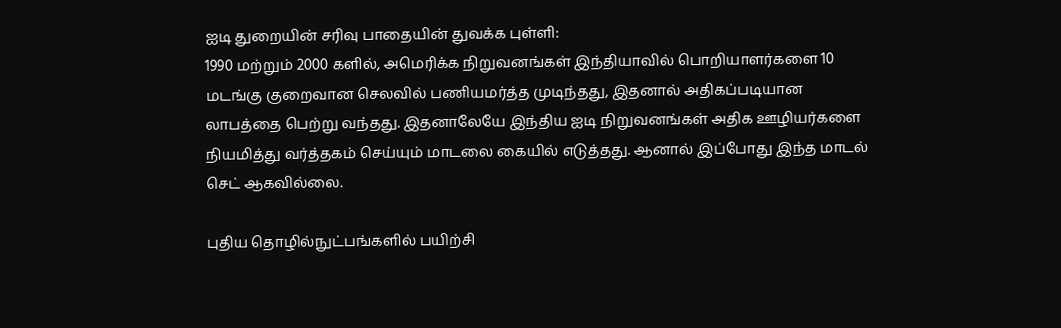ஐடி துறையின் சரிவு பாதையின் துவக்க புள்ளி:
1990 மற்றும் 2000 களில், அமெரிக்க நிறுவனங்கள் இந்தியாவில் பொறியாளர்களை 10 மடங்கு குறைவான செலவில் பணியமர்த்த முடிந்தது, இதனால் அதிகப்படியான லாபத்தை பெற்று வந்தது. இதனாலேயே இந்திய ஐடி நிறுவனங்கள் அதிக ஊழியர்களை நியமித்து வர்த்தகம் செய்யும் மாடலை கையில் எடுத்தது. ஆனால் இப்போது இந்த மாடல் செட் ஆகவில்லை.

புதிய தொழில்நுட்பங்களில் பயிற்சி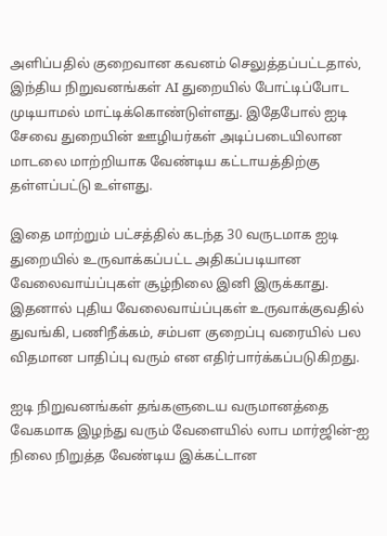அளிப்பதில் குறைவான கவனம் செலுத்தப்பட்டதால், இந்திய நிறுவனங்கள் AI துறையில் போட்டிப்போட முடியாமல் மாட்டிக்கொண்டுள்ளது. இதேபோல் ஐடி சேவை துறையின் ஊழியர்கள் அடிப்படையிலான மாடலை மாற்றியாக வேண்டிய கட்டாயத்திற்கு தள்ளப்பட்டு உள்ளது.

இதை மாற்றும் பட்சத்தில் கடந்த 30 வருடமாக ஐடி துறையில் உருவாக்கப்பட்ட அதிகப்படியான வேலைவாய்ப்புகள் சூழ்நிலை இனி இருக்காது. இதனால் புதிய வேலைவாய்ப்புகள் உருவாக்குவதில் துவங்கி, பணிநீக்கம், சம்பள குறைப்பு வரையில் பல விதமான பாதிப்பு வரும் என எதிர்பார்க்கப்படுகிறது.

ஐடி நிறுவனங்கள் தங்களுடைய வருமானத்தை வேகமாக இழந்து வரும் வேளையில் லாப மார்ஜின்-ஐ நிலை நிறுத்த வேண்டிய இக்கட்டான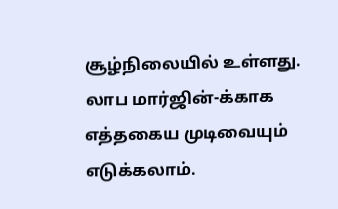சூழ்நிலையில் உள்ளது. லாப மார்ஜின்-க்காக எத்தகைய முடிவையும் எடுக்கலாம்.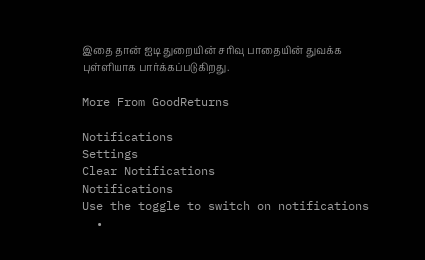இதை தான் ஐடி துறையின் சரிவு பாதையின் துவக்க புள்ளியாக பார்க்கப்படுகிறது.

More From GoodReturns

Notifications
Settings
Clear Notifications
Notifications
Use the toggle to switch on notifications
  •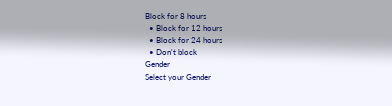Block for 8 hours
  • Block for 12 hours
  • Block for 24 hours
  • Don't block
Gender
Select your Gender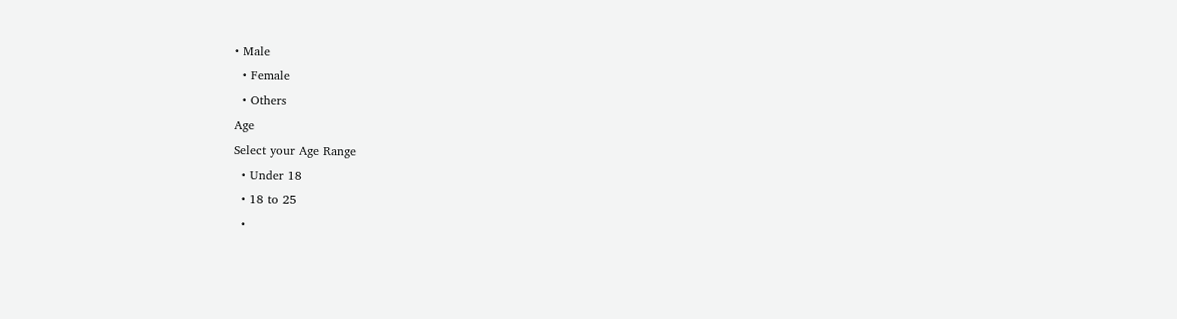• Male
  • Female
  • Others
Age
Select your Age Range
  • Under 18
  • 18 to 25
  •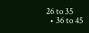26 to 35
  • 36 to 45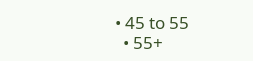• 45 to 55
  • 55+